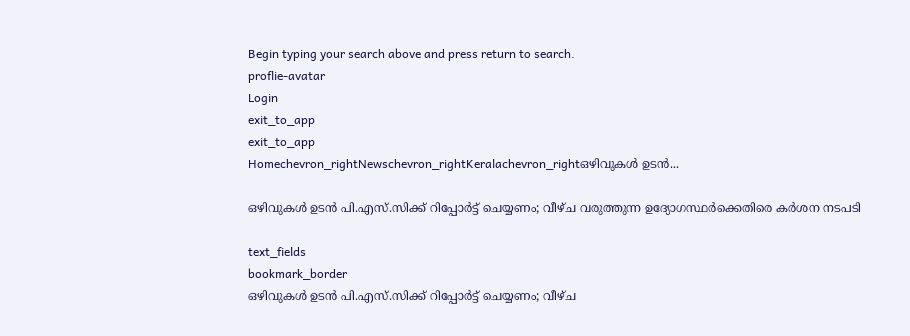Begin typing your search above and press return to search.
proflie-avatar
Login
exit_to_app
exit_to_app
Homechevron_rightNewschevron_rightKeralachevron_rightഒഴിവുകൾ ഉടൻ...

ഒഴിവുകൾ ഉടൻ പി.എസ്‌.സിക്ക് റിപ്പോർട്ട് ചെയ്യണം; വീഴ്ച വരുത്തുന്ന ഉദ്യോഗസ്ഥർക്കെതിരെ കർശന നടപടി

text_fields
bookmark_border
ഒഴിവുകൾ ഉടൻ പി.എസ്‌.സിക്ക് റിപ്പോർട്ട് ചെയ്യണം; വീഴ്ച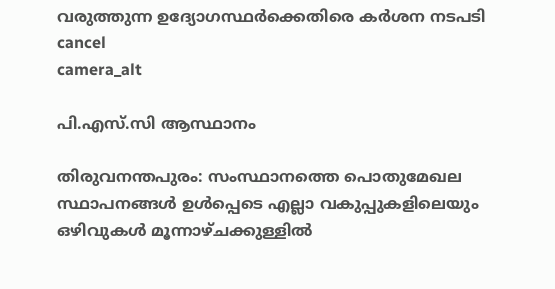വരുത്തുന്ന ഉദ്യോഗസ്ഥർക്കെതിരെ കർശന നടപടി
cancel
camera_alt

പി.എസ്.സി ആസ്ഥാനം

തിരുവനന്തപുരം: സംസ്ഥാനത്തെ പൊതുമേഖല സ്ഥാപനങ്ങൾ ഉൾപ്പെടെ എല്ലാ വകുപ്പുകളിലെയും ഒഴിവുകൾ മൂന്നാഴ്ചക്കുള്ളിൽ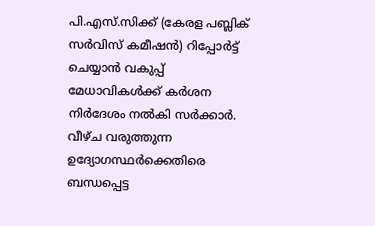പി.എസ്.സിക്ക് (കേരള പബ്ലിക് സർവിസ് കമീഷൻ) റിപ്പോർട്ട് ചെയ്യാൻ വകുപ്പ് മേധാവികൾക്ക് കർശന നിർദേശം നൽകി സർക്കാർ. വീഴ്ച വരുത്തുന്ന ഉദ്യോഗസ്ഥർക്കെതിരെ ബന്ധപ്പെട്ട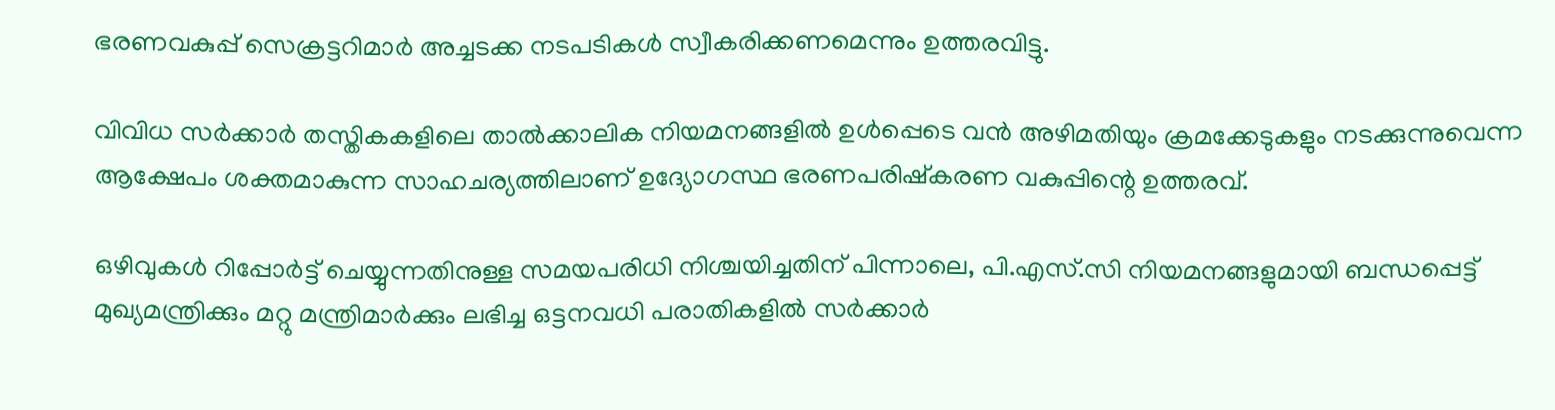ഭരണവകുപ്പ് സെക്രട്ടറിമാർ അച്ചടക്ക നടപടികൾ സ്വീകരിക്കണമെന്നും ഉത്തരവിട്ടു.

വിവിധ സർക്കാർ തസ്തികകളിലെ താൽക്കാലിക നിയമനങ്ങളിൽ ഉൾപ്പെടെ വൻ അഴിമതിയും ക്രമക്കേടുകളും നടക്കുന്നുവെന്ന ആക്ഷേപം ശക്തമാകുന്ന സാഹചര്യത്തിലാണ് ഉദ്യോഗസ്ഥ ഭരണപരിഷ്‌കരണ വകുപ്പിന്റെ ഉത്തരവ്.

ഒഴിവുകൾ റിപ്പോർട്ട് ചെയ്യുന്നതിനുള്ള സമയപരിധി നിശ്ചയിച്ചതിന് പിന്നാലെ, പി.എസ്‌.സി നിയമനങ്ങളുമായി ബന്ധപ്പെട്ട് മുഖ്യമന്ത്രിക്കും മറ്റു മന്ത്രിമാർക്കും ലഭിച്ച ഒട്ടനവധി പരാതികളിൽ സർക്കാർ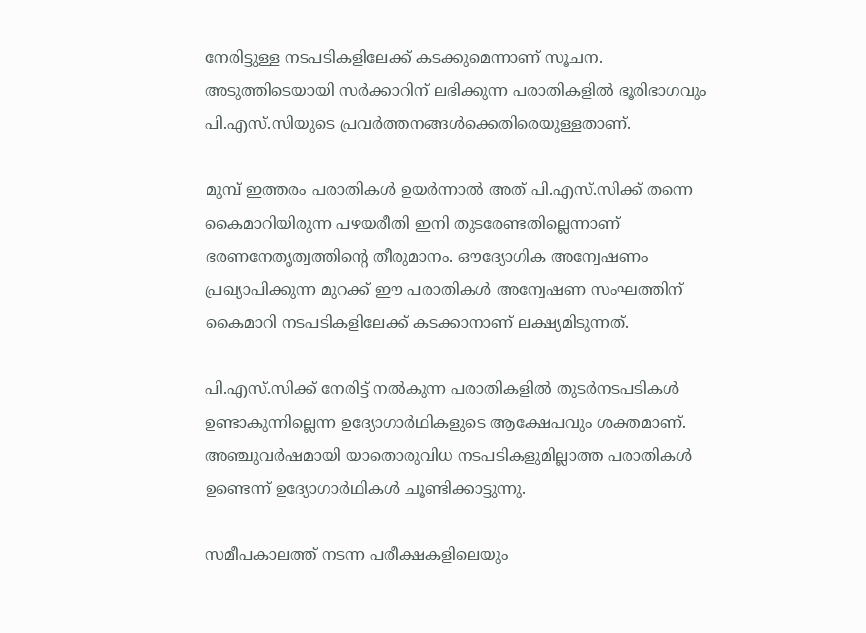നേരിട്ടുള്ള നടപടികളിലേക്ക് കടക്കുമെന്നാണ് സൂചന. അടുത്തിടെയായി സർക്കാറിന് ലഭിക്കുന്ന പരാതികളിൽ ഭൂരിഭാഗവും പി.എസ്‌.സിയുടെ പ്രവർത്തനങ്ങൾക്കെതിരെയുള്ളതാണ്.

മുമ്പ് ഇത്തരം പരാതികൾ ഉയർന്നാൽ അത് പി.എസ്‌.സിക്ക് തന്നെ കൈമാറിയിരുന്ന പഴയരീതി ഇനി തുടരേണ്ടതില്ലെന്നാണ് ഭരണനേതൃത്വത്തിന്റെ തീരുമാനം. ഔദ്യോഗിക അന്വേഷണം പ്രഖ്യാപിക്കുന്ന മുറക്ക് ഈ പരാതികൾ അന്വേഷണ സംഘത്തിന് കൈമാറി നടപടികളിലേക്ക് കടക്കാനാണ് ലക്ഷ്യമിടുന്നത്.

പി.എസ്‌.സിക്ക് നേരിട്ട് നൽകുന്ന പരാതികളിൽ തുടർനടപടികൾ ഉണ്ടാകുന്നില്ലെന്ന ഉദ്യോഗാർഥികളുടെ ആക്ഷേപവും ശക്തമാണ്. അഞ്ചുവർഷമായി യാതൊരുവിധ നടപടികളുമില്ലാത്ത പരാതികൾ ഉണ്ടെന്ന് ഉദ്യോഗാർഥികൾ ചൂണ്ടിക്കാട്ടുന്നു.

സമീപകാലത്ത് നടന്ന പരീക്ഷകളിലെയും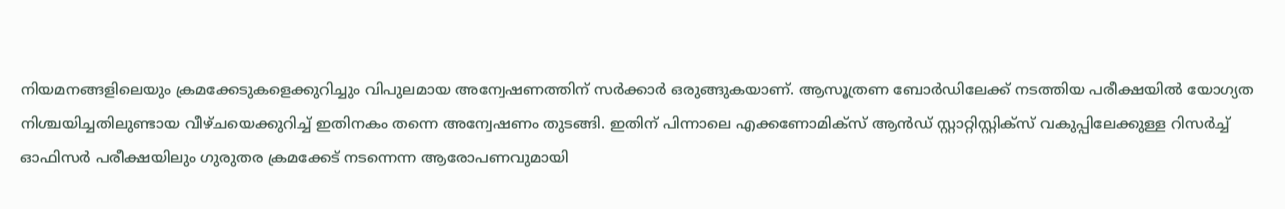നിയമനങ്ങളിലെയും ക്രമക്കേടുകളെക്കുറിച്ചും വിപുലമായ അന്വേഷണത്തിന് സർക്കാർ ഒരുങ്ങുകയാണ്. ആസൂത്രണ ബോർഡിലേക്ക് നടത്തിയ പരീക്ഷയിൽ യോഗ്യത നിശ്ചയിച്ചതിലുണ്ടായ വീഴ്ചയെക്കുറിച്ച് ഇതിനകം തന്നെ അന്വേഷണം തുടങ്ങി. ഇതിന് പിന്നാലെ എക്കണോമിക്‌സ് ആൻഡ് സ്റ്റാറ്റിസ്റ്റിക്‌സ് വകുപ്പിലേക്കുള്ള റിസർച്ച് ഓഫിസർ പരീക്ഷയിലും ഗുരുതര ക്രമക്കേട് നടന്നെന്ന ആരോപണവുമായി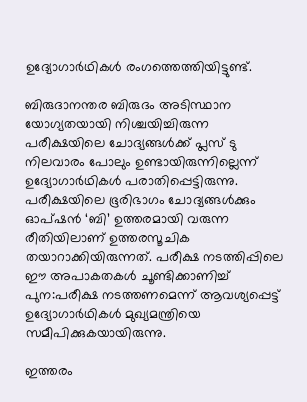ഉദ്യോഗാർഥികൾ രംഗത്തെത്തിയിട്ടുണ്ട്.

ബിരുദാനന്തര ബിരുദം അടിസ്ഥാന യോഗ്യതയായി നിശ്ചയിച്ചിരുന്ന പരീക്ഷയിലെ ചോദ്യങ്ങൾക്ക് പ്ലസ് ടു നിലവാരം പോലും ഉണ്ടായിരുന്നില്ലെന്ന് ഉദ്യോഗാർഥികൾ പരാതിപ്പെട്ടിരുന്നു. പരീക്ഷയിലെ ഭൂരിഭാഗം ചോദ്യങ്ങൾക്കും ഓപ്ഷൻ ‘ബി’ ഉത്തരമായി വരുന്ന രീതിയിലാണ് ഉത്തരസൂചിക തയാറാക്കിയിരുന്നത്. പരീക്ഷ നടത്തിപ്പിലെ ഈ അപാകതകൾ ചൂണ്ടിക്കാണിച്ച് പുന:പരീക്ഷ നടത്തണമെന്ന് ആവശ്യപ്പെട്ട് ഉദ്യോഗാർഥികൾ മുഖ്യമന്ത്രിയെ സമീപിക്കുകയായിരുന്നു.

ഇത്തരം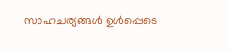സാഹചര്യങ്ങൾ ഉൾപ്പെടെ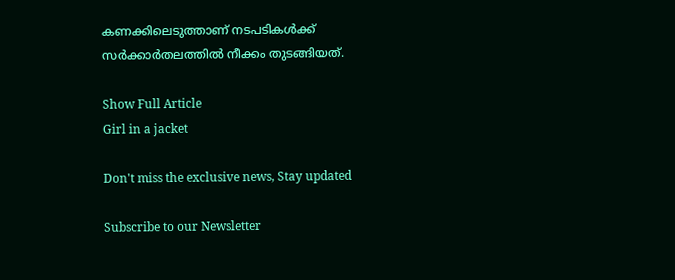കണക്കിലെടുത്താണ് നടപടികൾക്ക് സർക്കാർതലത്തിൽ നീക്കം തുടങ്ങിയത്.

Show Full Article
Girl in a jacket

Don't miss the exclusive news, Stay updated

Subscribe to our Newsletter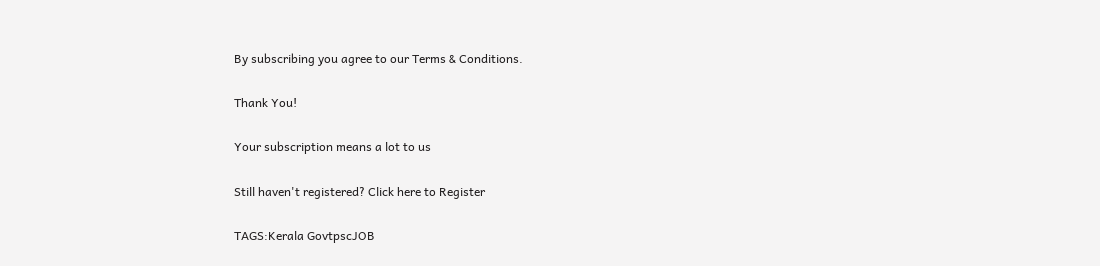By subscribing you agree to our Terms & Conditions.

Thank You!

Your subscription means a lot to us

Still haven't registered? Click here to Register

TAGS:Kerala GovtpscJOB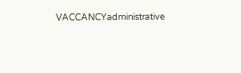VACCANCYadministrative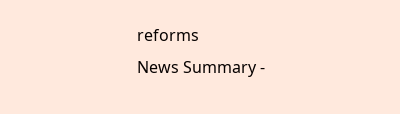reforms
News Summary -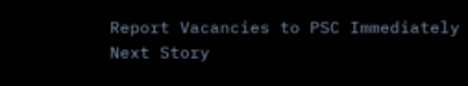Report Vacancies to PSC Immediately
Next Story